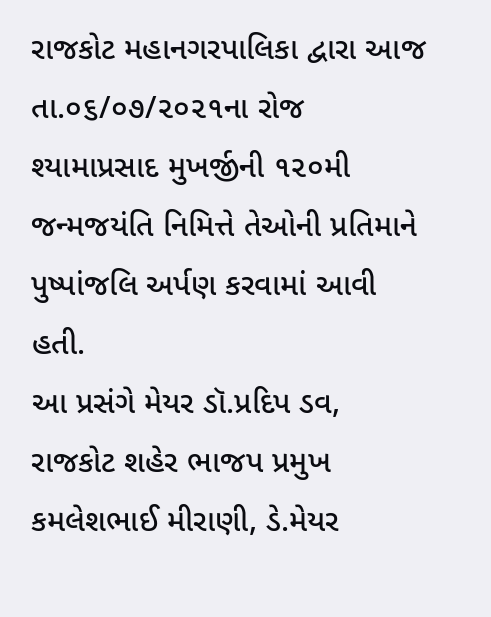રાજકોટ મહાનગરપાલિકા દ્વારા આજ તા.૦૬/૦૭/૨૦૨૧ના રોજ શ્યામાપ્રસાદ મુખર્જીની ૧૨૦મી જન્મજયંતિ નિમિત્તે તેઓની પ્રતિમાને પુષ્પાંજલિ અર્પણ કરવામાં આવી હતી.
આ પ્રસંગે મેયર ડૉ.પ્રદિપ ડવ, રાજકોટ શહેર ભાજપ પ્રમુખ કમલેશભાઈ મીરાણી, ડે.મેયર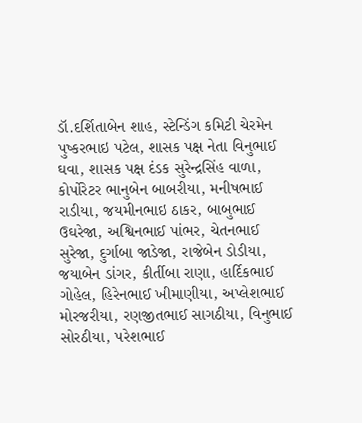ડૉ.દર્શિતાબેન શાહ, સ્ટેન્ડિંગ કમિટી ચેરમેન પુષ્કરભાઇ પટેલ, શાસક પક્ષ નેતા વિનુભાઈ ઘવા, શાસક પક્ષ દંડક સુરેન્દ્રસિંહ વાળા, કોર્પોરેટર ભાનુબેન બાબરીયા, મનીષભાઈ રાડીયા, જયમીનભાઇ ઠાકર, બાબુભાઈ ઉઘરેજા, અશ્વિનભાઈ પાંભર, ચેતનભાઈ સુરેજા, દુર્ગાબા જાડેજા, રાજેબેન ડોડીયા, જયાબેન ડાંગર, કીર્તીબા રાણા, હાર્દિકભાઈ ગોહેલ, હિરેનભાઈ ખીમાણીયા, અપ્લેશભાઈ મોરજરીયા, રણજીતભાઈ સાગઠીયા, વિનુભાઈ સોરઠીયા, પરેશભાઈ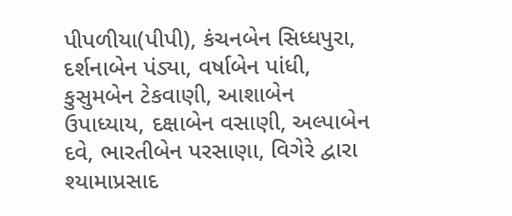પીપળીયા(પીપી), કંચનબેન સિધ્ધપુરા, દર્શનાબેન પંડ્યા, વર્ષાબેન પાંધી, કુસુમબેન ટેકવાણી, આશાબેન ઉપાધ્યાય, દક્ષાબેન વસાણી, અલ્પાબેન દવે, ભારતીબેન પરસાણા, વિગેરે દ્વારા શ્યામાપ્રસાદ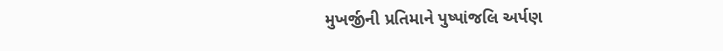મુખર્જીની પ્રતિમાને પુષ્પાંજલિ અર્પણ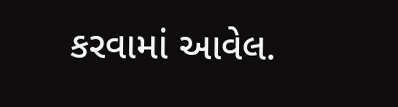કરવામાં આવેલ.